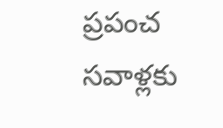ప్రపంచ సవాళ్లకు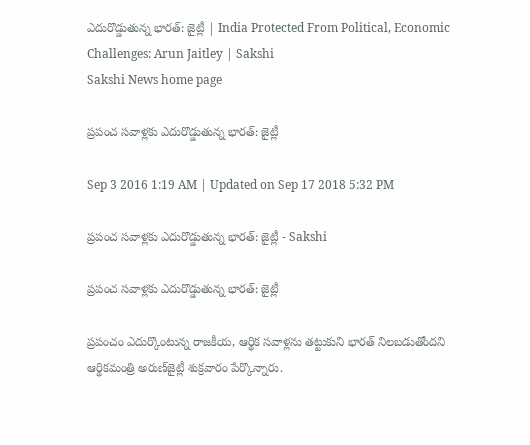ఎదురొడ్డుతున్న భారత్: జైట్లీ | India Protected From Political, Economic Challenges: Arun Jaitley | Sakshi
Sakshi News home page

ప్రపంచ సవాళ్లకు ఎదురొడ్డుతున్న భారత్: జైట్లీ

Sep 3 2016 1:19 AM | Updated on Sep 17 2018 5:32 PM

ప్రపంచ సవాళ్లకు ఎదురొడ్డుతున్న భారత్: జైట్లీ - Sakshi

ప్రపంచ సవాళ్లకు ఎదురొడ్డుతున్న భారత్: జైట్లీ

ప్రపంచం ఎదుర్కొంటున్న రాజకీయ, ఆర్థిక సవాళ్లను తట్టుకుని భారత్ నిలబడుతోందని ఆర్థికమంత్రి అరుణ్‌జైట్లీ శుక్రవారం పేర్కొన్నారు.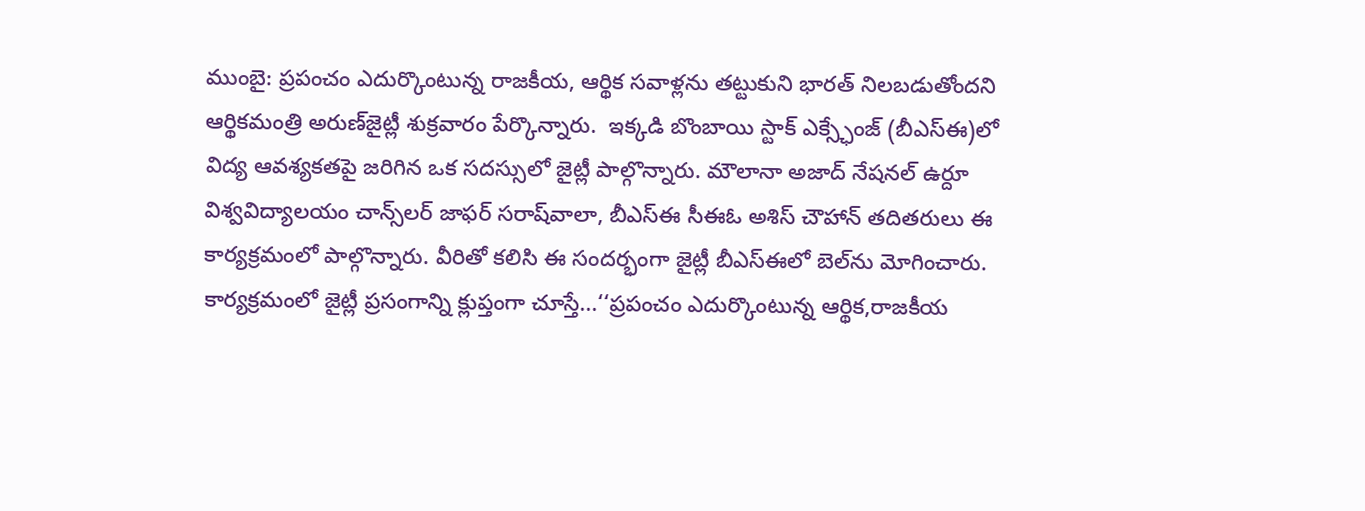ముంబై: ప్రపంచం ఎదుర్కొంటున్న రాజకీయ, ఆర్థిక సవాళ్లను తట్టుకుని భారత్ నిలబడుతోందని ఆర్థికమంత్రి అరుణ్‌జైట్లీ శుక్రవారం పేర్కొన్నారు.  ఇక్కడి బొంబాయి స్టాక్ ఎక్స్ఛేంజ్ (బీఎస్‌ఈ)లో విద్య ఆవశ్యకతపై జరిగిన ఒక సదస్సులో జైట్లీ పాల్గొన్నారు. మౌలానా అజాద్ నేషనల్ ఉర్దూ విశ్వవిద్యాలయం చాన్స్‌లర్ జాఫర్ సరాష్‌వాలా, బీఎస్‌ఈ సీఈఓ అశిస్ చౌహాన్ తదితరులు ఈ కార్యక్రమంలో పాల్గొన్నారు. వీరితో కలిసి ఈ సందర్భంగా జైట్లీ బీఎస్‌ఈలో బెల్‌ను మోగించారు. కార్యక్రమంలో జైట్లీ ప్రసంగాన్ని క్లుప్తంగా చూస్తే...‘‘ప్రపంచం ఎదుర్కొంటున్న ఆర్థిక,రాజకీయ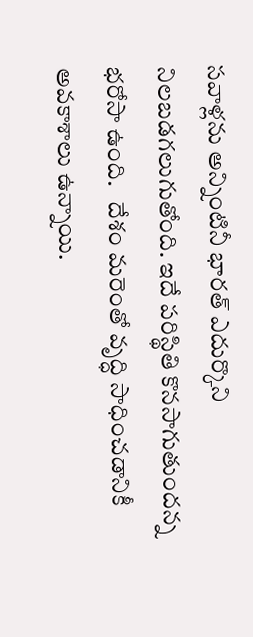సవాళ్లను అన్నింటినీ భారత్ ఎదుర్కొని నిలబడగలుగుతోంది. ఇదే పరిస్థితి కొనసాగుతుందన్న భరోసా ఉంది.   దేశం మరెంతో వృద్ధి సాధించడానికీ అవకాశాలు ఉన్నాయి.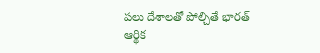పలు దేశాలతో పోల్చితే భారత్ ఆర్థిక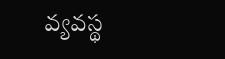వ్యవస్థ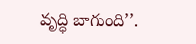వృద్ధి బాగుంది’’.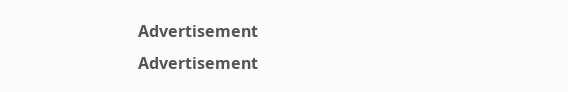Advertisement
Advertisement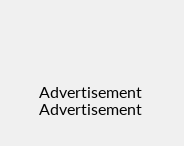Advertisement
Advertisement